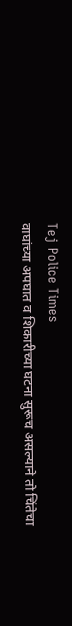Tej Police Times
वाघांच्या अपघात व शिकारीच्या घटना सुरूच असल्याने तो चिंतेचा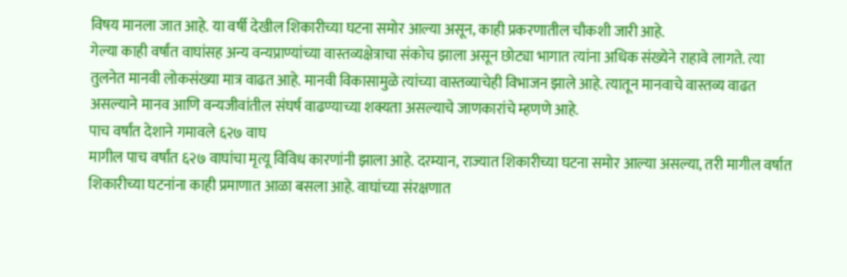विषय मानला जात आहे. या वर्षी देखील शिकारीच्या घटना समोर आल्या असून, काही प्रकरणातील चौकशी जारी आहे.
गेल्या काही वर्षांत वाघांसह अन्य वन्यप्राण्यांच्या वास्तव्यक्षेत्राचा संकोच झाला असून छोट्या भागात त्यांना अधिक संख्येने राहावे लागते. त्या तुलनेत मानवी लोकसंख्या मात्र वाढत आहे. मानवी विकासामुळे त्यांच्या वास्तव्याचेही विभाजन झाले आहे. त्यातून मानवाचे वास्तव्य वाढत असल्याने मानव आणि वन्यजीवांतील संघर्ष वाढण्याच्या शक्यता असल्याचे जाणकारांचे म्हणणे आहे.
पाच वर्षांत देशाने गमावले ६२७ वाघ
मागील पाच वर्षांत ६२७ वाघांचा मृत्यू विविध कारणांनी झाला आहे. दरम्यान, राज्यात शिकारीच्या घटना समोर आल्या असल्या, तरी मागील वर्षात शिकारीच्या घटनांना काही प्रमाणात आळा बसला आहे. वाघांच्या संरक्षणात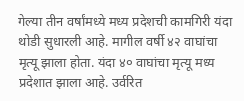गेल्या तीन वर्षांमध्ये मध्य प्रदेशची कामगिरी यंदा थोडी सुधारली आहे. मागील वर्षी ४२ वाघांचा मृत्यू झाला होता. यंदा ४० वाघांचा मृत्यू मध्य प्रदेशात झाला आहे. उर्वरित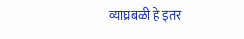व्याघ्रबळी हे इतर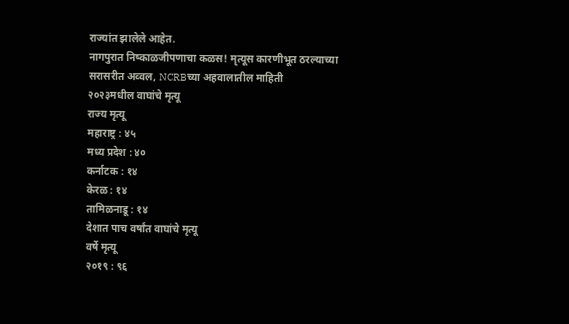राज्यांत झालेले आहेत.
नागपुरात निष्काळजीपणाचा कळस! मृत्यूस कारणीभूत ठरल्याच्या सरासरीत अव्वल, NCRBच्या अहवालातील माहिती
२०२३मधील वाघांचे मृत्यू
राज्य मृत्यू
महाराष्ट्र : ४५
मध्य प्रदेश : ४०
कर्नाटक : १४
केरळ : १४
तामिळनाडू : १४
देशात पाच वर्षांत वाघांचे मृत्यू
वर्षे मृत्यू
२०१९ : ९६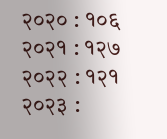२०२० : १०६
२०२१ : १२७
२०२२ : १२१
२०२३ :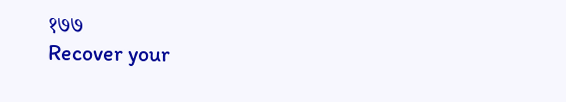१७७
Recover your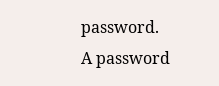password.
A password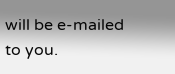will be e-mailed to you.